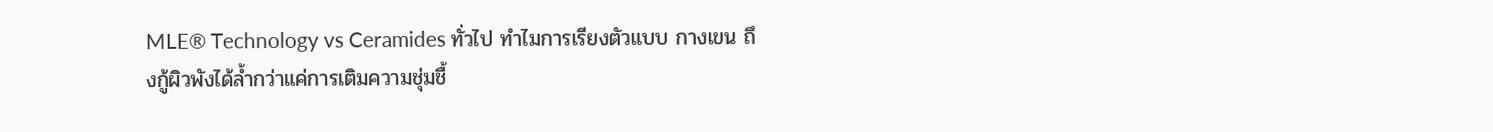MLE® Technology vs Ceramides ทั่วไป ทำไมการเรียงตัวแบบ กางเขน ถึงกู้ผิวพังได้ล้ำกว่าแค่การเติมความชุ่มชื้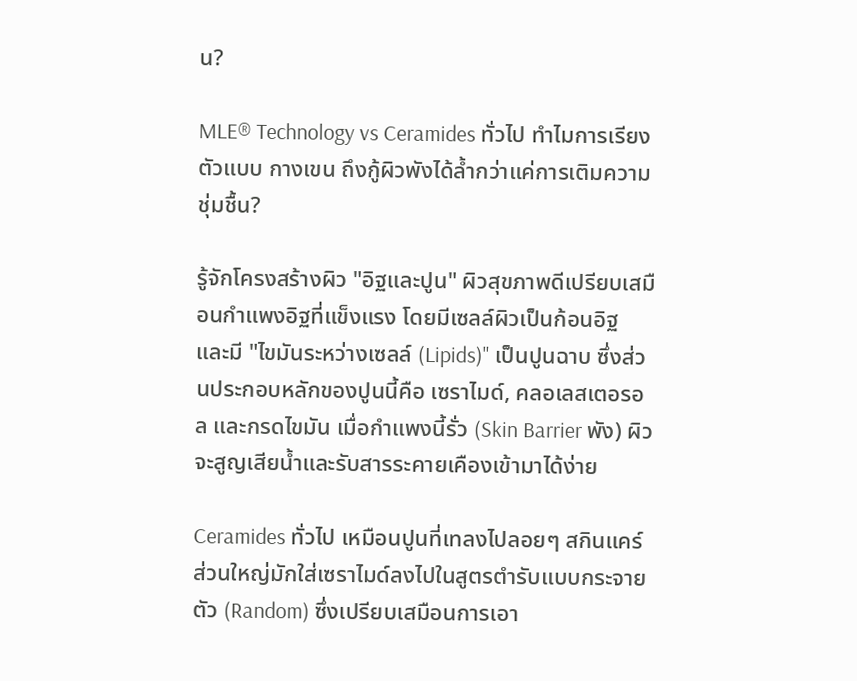น?

MLE® Technology vs Ceramides ทั่วไป ทำไมการเรียงตัวแบบ กางเขน ถึงกู้ผิวพังได้ล้ำกว่าแค่การเติมความชุ่มชื้น?

รู้จักโครงสร้างผิว "อิฐและปูน" ผิวสุขภาพดีเปรียบเสมือนกำแพงอิฐที่แข็งแรง โดยมีเซลล์ผิวเป็นก้อนอิฐ และมี "ไขมันระหว่างเซลล์ (Lipids)" เป็นปูนฉาบ ซึ่งส่วนประกอบหลักของปูนนี้คือ เซราไมด์, คลอเลสเตอรอล และกรดไขมัน เมื่อกำแพงนี้รั่ว (Skin Barrier พัง) ผิวจะสูญเสียน้ำและรับสารระคายเคืองเข้ามาได้ง่าย

Ceramides ทั่วไป เหมือนปูนที่เทลงไปลอยๆ สกินแคร์ส่วนใหญ่มักใส่เซราไมด์ลงไปในสูตรตำรับแบบกระจายตัว (Random) ซึ่งเปรียบเสมือนการเอา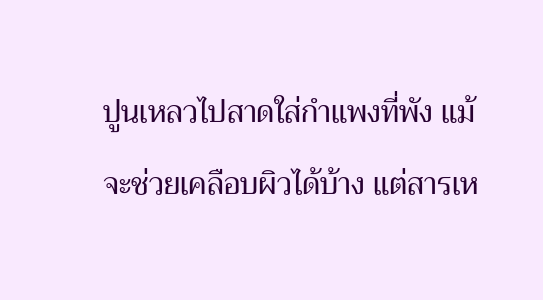ปูนเหลวไปสาดใส่กำแพงที่พัง แม้จะช่วยเคลือบผิวได้บ้าง แต่สารเห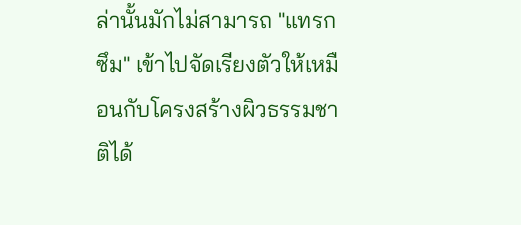ล่านั้นมักไม่สามารถ "แทรกซึม" เข้าไปจัดเรียงตัวให้เหมือนกับโครงสร้างผิวธรรมชาติได้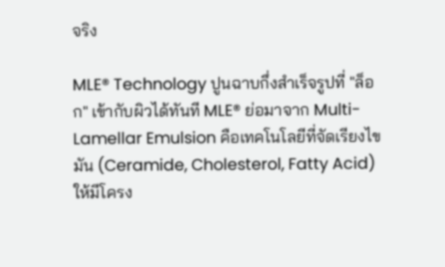จริง

MLE® Technology ปูนฉาบกึ่งสำเร็จรูปที่ "ล็อก" เข้ากับผิวได้ทันที MLE® ย่อมาจาก Multi-Lamellar Emulsion คือเทคโนโลยีที่จัดเรียงไขมัน (Ceramide, Cholesterol, Fatty Acid) ให้มีโครง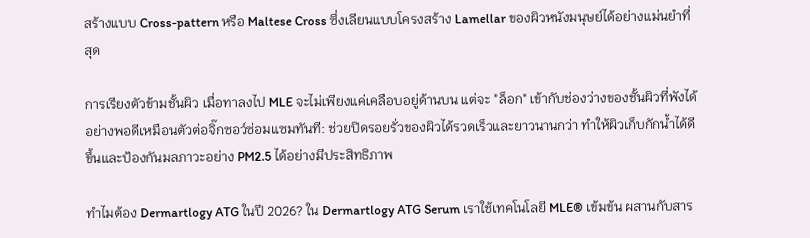สร้างแบบ Cross-pattern หรือ Maltese Cross ซึ่งเลียนแบบโครงสร้าง Lamellar ของผิวหนังมนุษย์ได้อย่างแม่นยำที่สุด

การเรียงตัวข้ามชั้นผิว เมื่อทาลงไป MLE จะไม่เพียงแค่เคลือบอยู่ด้านบน แต่จะ "ล็อก" เข้ากับช่องว่างของชั้นผิวที่พังได้อย่างพอดีเหมือนตัวต่อจิ๊กซอว์ซ่อมแซมทันที: ช่วยปิดรอยรั่วของผิวได้รวดเร็วและยาวนานกว่า ทำให้ผิวเก็บกักน้ำได้ดีขึ้นและป้องกันมลภาวะอย่าง PM2.5 ได้อย่างมีประสิทธิภาพ

ทำไมต้อง Dermartlogy ATG ในปี 2026? ใน Dermartlogy ATG Serum เราใช้เทคโนโลยี MLE® เข้มข้น ผสานกับสาร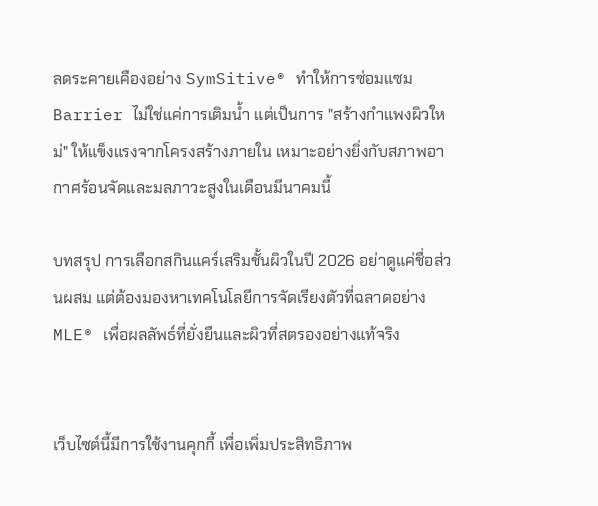ลดระคายเคืองอย่าง SymSitive® ทำให้การซ่อมแซม Barrier ไม่ใช่แค่การเติมน้ำ แต่เป็นการ "สร้างกำแพงผิวใหม่" ให้แข็งแรงจากโครงสร้างภายใน เหมาะอย่างยิ่งกับสภาพอากาศร้อนจัดและมลภาวะสูงในเดือนมีนาคมนี้

บทสรุป การเลือกสกินแคร์เสริมชั้นผิวในปี 2026 อย่าดูแค่ชื่อส่วนผสม แต่ต้องมองหาเทคโนโลยีการจัดเรียงตัวที่ฉลาดอย่าง MLE® เพื่อผลลัพธ์ที่ยั่งยืนและผิวที่สตรองอย่างแท้จริง


เว็บไซต์นี้มีการใช้งานคุกกี้ เพื่อเพิ่มประสิทธิภาพ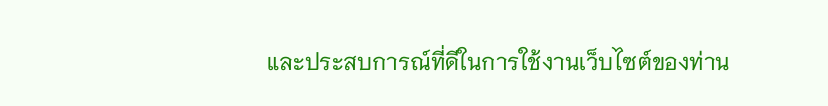และประสบการณ์ที่ดีในการใช้งานเว็บไซต์ของท่าน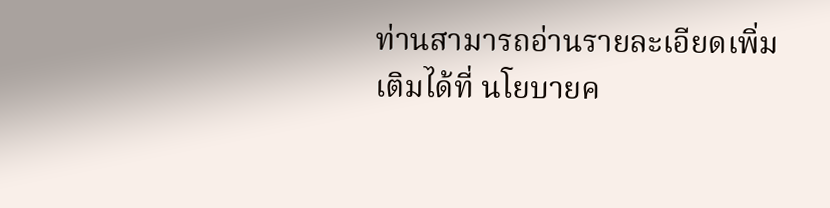ท่านสามารถอ่านรายละเอียดเพิ่มเติมได้ที่ นโยบายค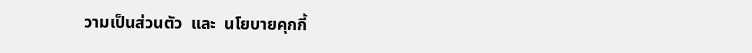วามเป็นส่วนตัว  และ  นโยบายคุกกี้